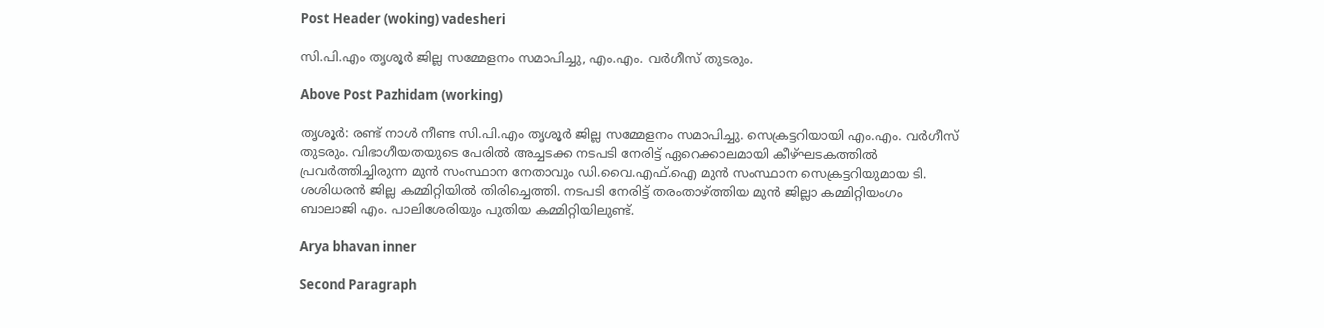Post Header (woking) vadesheri

സി.പി.എം തൃശൂർ ജില്ല സമ്മേളനം സമാപിച്ചു, എം.എം. വർഗീസ് തുടരും.

Above Post Pazhidam (working)

തൃശൂർ: രണ്ട് നാൾ നീണ്ട സി.പി.എം തൃശൂർ ജില്ല സമ്മേളനം സമാപിച്ചു. സെക്രട്ടറിയായി എം.എം. വർഗീസ് തുടരും. വിഭാഗീയതയുടെ പേരിൽ അച്ചടക്ക നടപടി നേരിട്ട് ഏറെക്കാലമായി കീഴ്ഘടകത്തിൽ പ്രവർത്തിച്ചിരുന്ന മുൻ സംസ്ഥാന നേതാവും ഡി.വൈ.എഫ്.ഐ മുൻ സംസ്ഥാന സെക്രട്ടറിയുമായ ടി. ശശിധരൻ ജില്ല കമ്മിറ്റിയിൽ തിരിച്ചെത്തി. നടപടി നേരിട്ട് തരംതാഴ്ത്തിയ മുൻ ജില്ലാ കമ്മിറ്റിയംഗം ബാലാജി എം. പാലിശേരിയും പുതിയ കമ്മിറ്റിയിലുണ്ട്.

Arya bhavan inner

Second Paragraph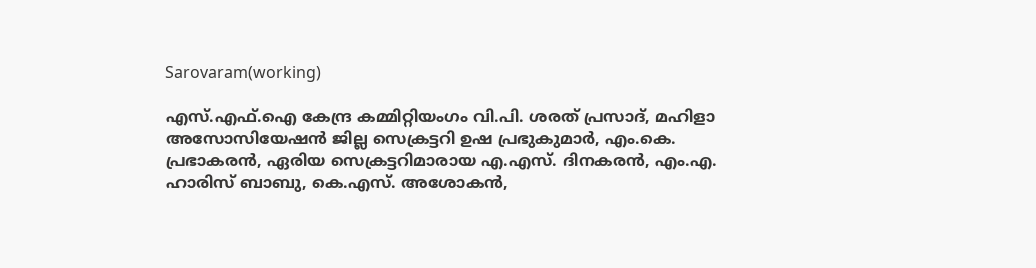Sarovaram(working)

എസ്.എഫ്.ഐ കേന്ദ്ര കമ്മിറ്റിയംഗം വി.പി. ശരത് പ്രസാദ്, മഹിളാ അസോസിയേഷൻ ജില്ല സെക്രട്ടറി ഉഷ പ്രഭുകുമാർ, എം.കെ. പ്രഭാകരൻ, ഏരിയ സെക്രട്ടറിമാരായ എ.എസ്. ദിനകരൻ, എം.എ. ഹാരിസ് ബാബു, കെ.എസ്. അശോകൻ,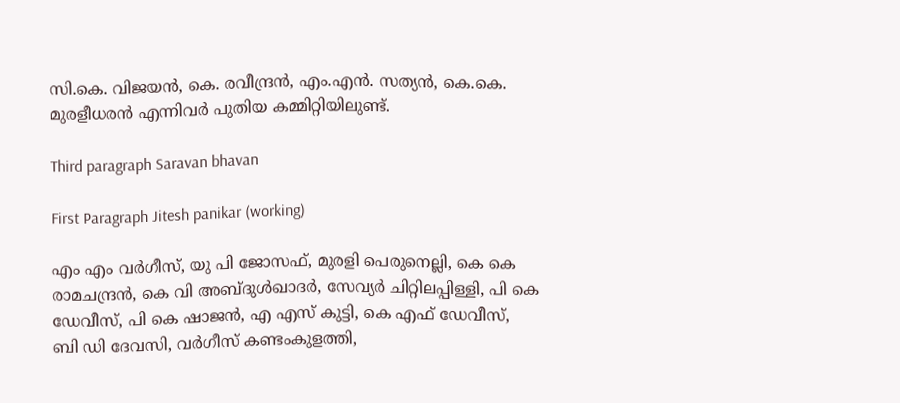സി.കെ. വിജയൻ, കെ. രവീന്ദ്രൻ, എം.എൻ. സത്യൻ, കെ.കെ. മുരളീധരൻ എന്നിവർ പുതിയ കമ്മിറ്റിയിലുണ്ട്.

Third paragraph Saravan bhavan

First Paragraph Jitesh panikar (working)

എം എം വര്‍ഗീസ്, യു പി ജോസഫ്, മുരളി പെരുനെല്ലി, കെ കെ രാമചന്ദ്രന്‍, കെ വി അബ്‌ദുള്‍ഖാദര്‍, സേവ്യര്‍ ചിറ്റിലപ്പിള്ളി, പി കെ ഡേവീസ്, പി കെ ഷാജന്‍, എ എസ് കുട്ടി, കെ എഫ് ഡേവീസ്, ബി ഡി ദേവസി, വര്‍ഗീസ് കണ്ടംകുളത്തി,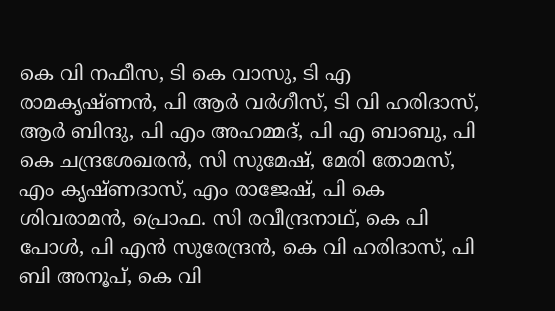കെ വി നഫീസ, ടി കെ വാസു, ടി എ രാമകൃഷ്‌ണന്‍, പി ആര്‍ വര്‍ഗീസ്, ടി വി ഹരിദാസ്, ആര്‍ ബിന്ദു, പി എം അഹമ്മദ്, പി എ ബാബു, പി കെ ചന്ദ്രശേഖരന്‍, സി സുമേഷ്, മേരി തോമസ്, എം കൃഷ്‌ണദാസ്, എം രാജേഷ്, പി കെ ശിവരാമന്‍, പ്രൊഫ. സി രവീന്ദ്രനാഥ്, കെ പി പോള്‍, പി എന്‍ സുരേന്ദ്രന്‍, കെ വി ഹരിദാസ്, പി ബി അനൂപ്, കെ വി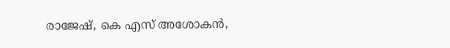രാജേഷ്, കെ എസ് അശോകന്‍,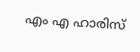എം എ ഹാരിസ്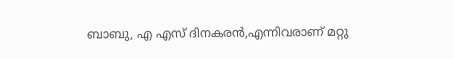ബാബു, എ എസ് ദിനകരന്‍,എന്നിവരാണ് മറ്റു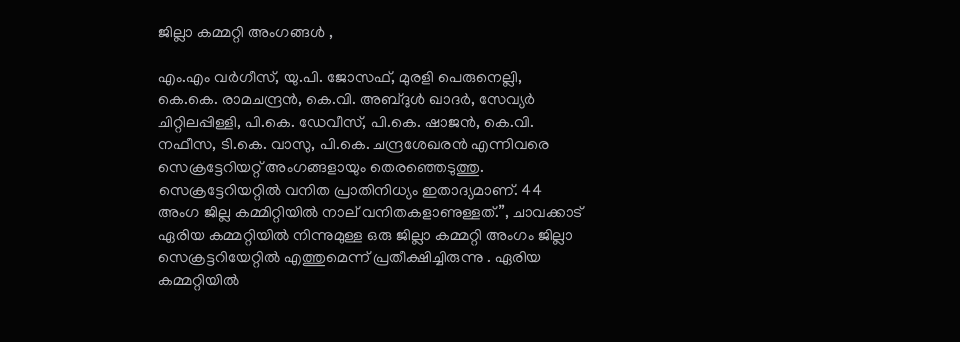ജില്ലാ കമ്മറ്റി അംഗങ്ങൾ ,

എം.എം വർഗീസ്, യു.പി. ജോസഫ്, മുരളി പെരുനെല്ലി, കെ.കെ. രാമചന്ദ്രൻ, കെ.വി. അബ്ദുൾ ഖാദർ, സേവ്യർ ചിറ്റിലപ്പിള്ളി, പി.കെ. ഡേവീസ്, പി.കെ. ഷാജൻ, കെ.വി. നഫീസ, ടി.കെ. വാസു, പി.കെ. ചന്ദ്രശേഖരൻ എന്നിവരെ സെക്രട്ടേറിയറ്റ് അംഗങ്ങളായും തെരഞ്ഞെടുത്തു. സെക്രട്ടേറിയറ്റിൽ വനിത പ്രാതിനിധ്യം ഇതാദ്യമാണ്. 44 അംഗ ജില്ല കമ്മിറ്റിയിൽ നാല് വനിതകളാണുള്ളത്.”, ചാവക്കാട് ഏരിയ കമ്മറ്റിയിൽ നിന്നുമുള്ള ഒരു ജില്ലാ കമ്മറ്റി അംഗം ജില്ലാ സെക്രട്ടറിയേറ്റിൽ എത്തുമെന്ന് പ്രതീക്ഷിച്ചിരുന്നു . ഏരിയ കമ്മറ്റിയിൽ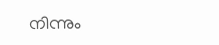നിന്നും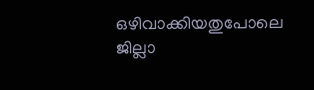ഒഴിവാക്കിയതുപോലെ ജില്ലാ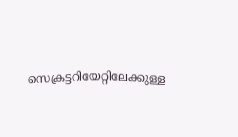സെക്രട്ടറിയേറ്റിലേക്കുള്ള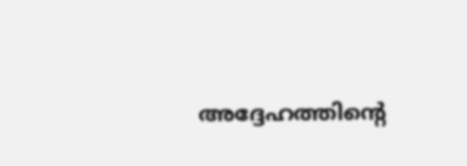അദ്ദേഹത്തിന്റെ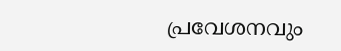പ്രവേശനവും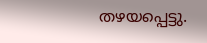തഴയപ്പെട്ടു.